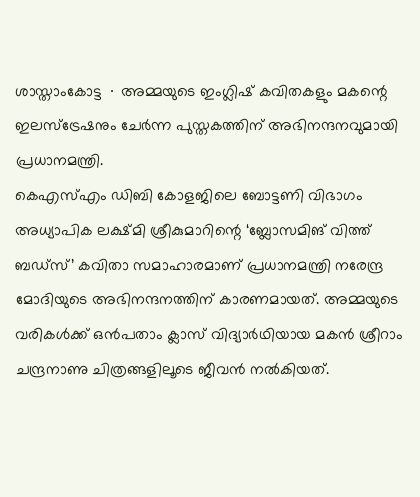ശാസ്താംകോട്ട ∙ അമ്മയുടെ ഇംഗ്ലിഷ് കവിതകളും മകന്റെ ഇലസ്ട്രേഷനും ചേർന്ന പുസ്തകത്തിന് അഭിനന്ദനവുമായി പ്രധാനമന്ത്രി.
കെഎസ്എം ഡിബി കോളജിലെ ബോട്ടണി വിഭാഗം അധ്യാപിക ലക്ഷ്മി ശ്രീകുമാറിന്റെ ‘ബ്ലോസമിങ് വിത്ത് ബഡ്സ്’ കവിതാ സമാഹാരമാണ് പ്രധാനമന്ത്രി നരേന്ദ്ര മോദിയുടെ അഭിനന്ദനത്തിന് കാരണമായത്. അമ്മയുടെ വരികൾക്ക് ഒൻപതാം ക്ലാസ് വിദ്യാർഥിയായ മകൻ ശ്രീറാം ചന്ദ്രനാണു ചിത്രങ്ങളിലൂടെ ജീവൻ നൽകിയത്.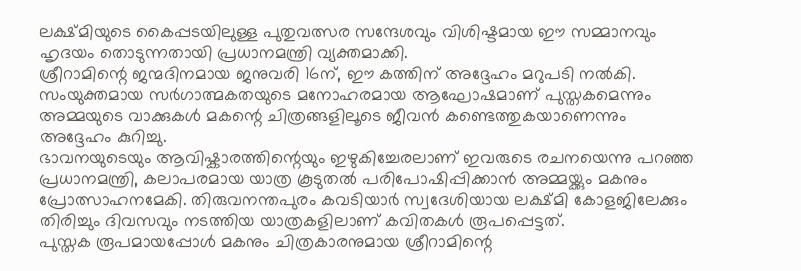ലക്ഷ്മിയുടെ കൈപ്പടയിലുള്ള പുതുവത്സര സന്ദേശവും വിശിഷ്ടമായ ഈ സമ്മാനവും ഹൃദയം തൊടുന്നതായി പ്രധാനമന്ത്രി വ്യക്തമാക്കി.
ശ്രീറാമിന്റെ ജന്മദിനമായ ജനുവരി 16ന്, ഈ കത്തിന് അദ്ദേഹം മറുപടി നൽകി. സംയുക്തമായ സർഗാത്മകതയുടെ മനോഹരമായ ആഘോഷമാണ് പുസ്തകമെന്നും അമ്മയുടെ വാക്കുകൾ മകന്റെ ചിത്രങ്ങളിലൂടെ ജീവൻ കണ്ടെത്തുകയാണെന്നും അദ്ദേഹം കുറിച്ചു.
ഭാവനയുടെയും ആവിഷ്കാരത്തിന്റെയും ഇഴുകിച്ചേരലാണ് ഇവരുടെ രചനയെന്നു പറഞ്ഞ പ്രധാനമന്ത്രി, കലാപരമായ യാത്ര കൂടുതൽ പരിപോഷിപ്പിക്കാൻ അമ്മയ്ക്കും മകനും പ്രോത്സാഹനമേകി. തിരുവനന്തപുരം കവടിയാർ സ്വദേശിയായ ലക്ഷ്മി കോളജിലേക്കും തിരിച്ചും ദിവസവും നടത്തിയ യാത്രകളിലാണ് കവിതകൾ രൂപപ്പെട്ടത്.
പുസ്തക രൂപമായപ്പോൾ മകനും ചിത്രകാരനുമായ ശ്രീറാമിന്റെ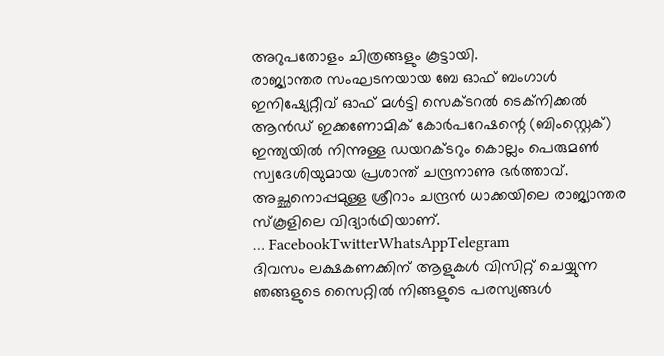അറുപതോളം ചിത്രങ്ങളും കൂട്ടായി.
രാജ്യാന്തര സംഘടനയായ ബേ ഓഫ് ബംഗാൾ ഇനിഷ്യേറ്റീവ് ഓഫ് മൾട്ടി സെക്ടറൽ ടെക്നിക്കൽ ആൻഡ് ഇക്കണോമിക് കോർപറേഷന്റെ (ബിംസ്റ്റെക്) ഇന്ത്യയിൽ നിന്നുള്ള ഡയറക്ടറും കൊല്ലം പെരുമൺ സ്വദേശിയുമായ പ്രശാന്ത് ചന്ദ്രനാണു ഭർത്താവ്. അച്ഛനൊപ്പമുള്ള ശ്രീറാം ചന്ദ്രൻ ധാക്കയിലെ രാജ്യാന്തര സ്കൂളിലെ വിദ്യാർഥിയാണ്.
… FacebookTwitterWhatsAppTelegram
ദിവസം ലക്ഷകണക്കിന് ആളുകൾ വിസിറ്റ് ചെയ്യുന്ന ഞങ്ങളുടെ സൈറ്റിൽ നിങ്ങളുടെ പരസ്യങ്ങൾ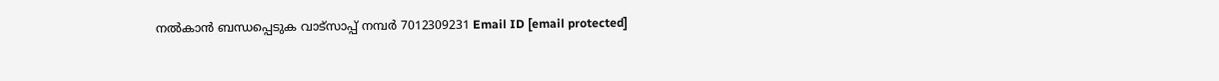നൽകാൻ ബന്ധപ്പെടുക വാട്സാപ്പ് നമ്പർ 7012309231 Email ID [email protected]